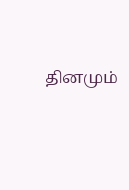தினமும்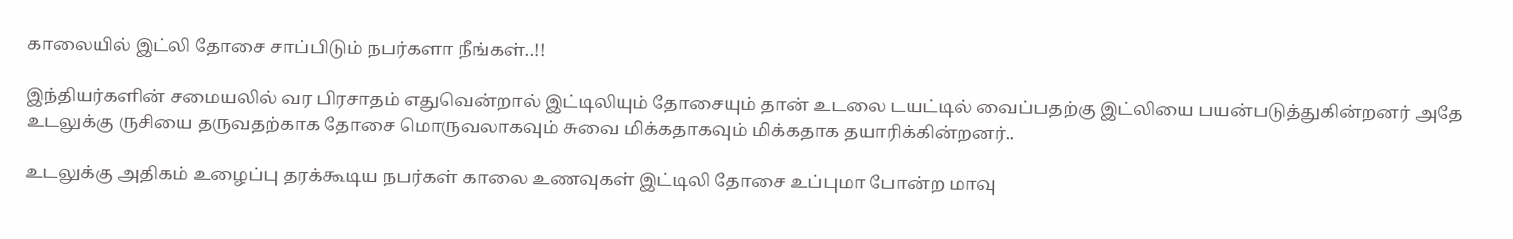காலையில் இட்லி தோசை சாப்பிடும் நபர்களா நீங்கள்..!!

இந்தியர்களின் சமையலில் வர பிரசாதம் எதுவென்றால் இட்டிலியும் தோசையும் தான் உடலை டயட்டில் வைப்பதற்கு இட்லியை பயன்படுத்துகின்றனர் அதே உடலுக்கு ருசியை தருவதற்காக தோசை மொருவலாகவும் சுவை மிக்கதாகவும் மிக்கதாக தயாரிக்கின்றனர்..

உடலுக்கு அதிகம் உழைப்பு தரக்கூடிய நபர்கள் காலை உணவுகள் இட்டிலி தோசை உப்புமா போன்ற மாவு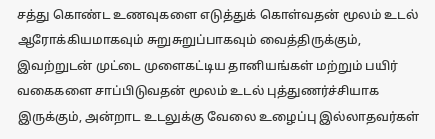சத்து கொண்ட உணவுகளை எடுத்துக் கொள்வதன் மூலம் உடல் ஆரோக்கியமாகவும் சுறுசுறுப்பாகவும் வைத்திருக்கும், இவற்றுடன் முட்டை முளைகட்டிய தானியங்கள் மற்றும் பயிர் வகைகளை சாப்பிடுவதன் மூலம் உடல் புத்துணர்ச்சியாக இருக்கும், அன்றாட உடலுக்கு வேலை உழைப்பு இல்லாதவர்கள்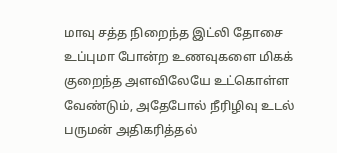மாவு சத்த நிறைந்த இட்லி தோசை உப்புமா போன்ற உணவுகளை மிகக் குறைந்த அளவிலேயே உட்கொள்ள வேண்டும், அதேபோல் நீரிழிவு உடல் பருமன் அதிகரித்தல்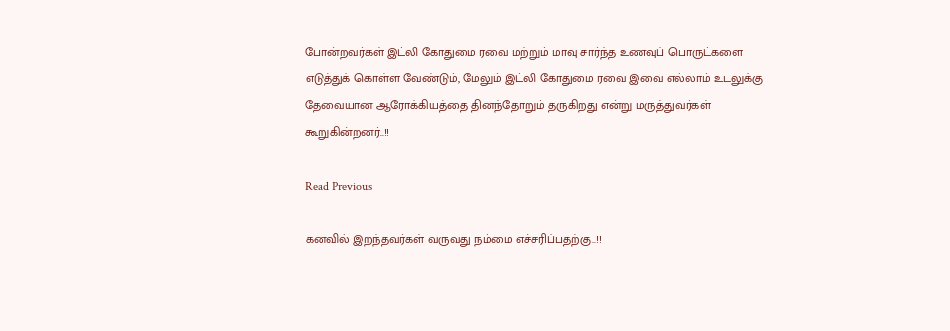போன்றவர்கள் இட்லி கோதுமை ரவை மற்றும் மாவு சார்ந்த உணவுப் பொருட்களை எடுத்துக் கொள்ள வேண்டும், மேலும் இட்லி கோதுமை ரவை இவை எல்லாம் உடலுக்கு தேவையான ஆரோக்கியத்தை தினந்தோறும் தருகிறது என்று மருத்துவர்கள் கூறுகின்றனர்..!!

Read Previous

கனவில் இறந்தவர்கள் வருவது நம்மை எச்சரிப்பதற்கு..!!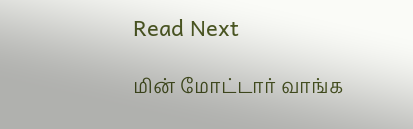Read Next

மின் மோட்டார் வாங்க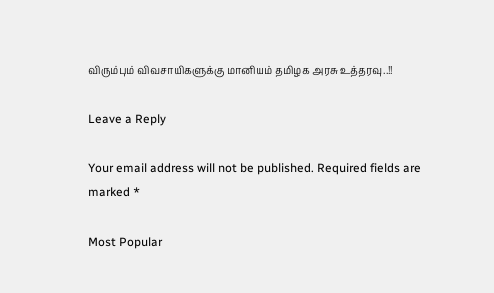விரும்பும் விவசாயிகளுக்கு மானியம் தமிழக அரசு உத்தரவு..!!

Leave a Reply

Your email address will not be published. Required fields are marked *

Most Popular